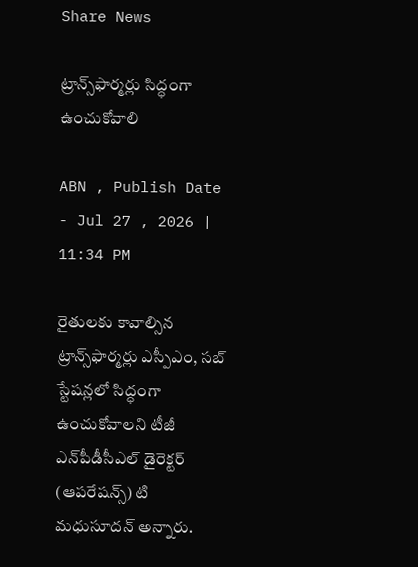Share News

ట్రాన్స్‌ఫార్మర్లు సిద్ధంగా ఉంచుకోవాలి

ABN , Publish Date - Jul 27 , 2026 | 11:34 PM

రైతులకు కావాల్సిన ట్రాన్స్‌ఫార్మర్లు ఎస్పీఎం, సబ్‌ స్టేషన్లలో సిద్ధంగా ఉంచుకోవాలని టీజీ ఎన్‌పీడీసీఎల్‌ డైరెక్టర్‌ (ఆపరేషన్స్‌) టి మధుసూదన్‌ అన్నారు.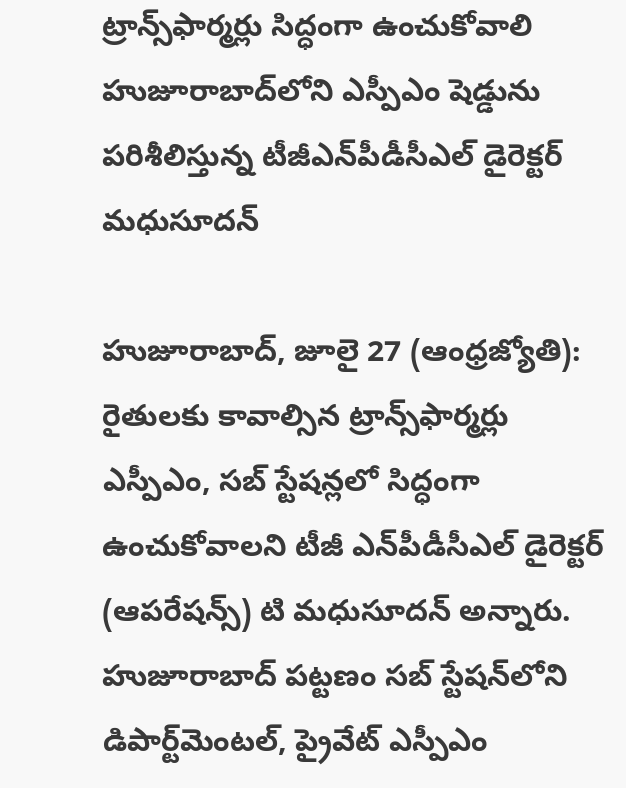ట్రాన్స్‌ఫార్మర్లు సిద్ధంగా ఉంచుకోవాలి
హుజూరాబాద్‌లోని ఎస్పీఎం షెడ్డును పరిశీలిస్తున్న టీజీఎన్‌పీడీసీఎల్‌ డైరెక్టర్‌ మధుసూదన్‌

హుజూరాబాద్‌, జూలై 27 (ఆంధ్రజ్యోతి): రైతులకు కావాల్సిన ట్రాన్స్‌ఫార్మర్లు ఎస్పీఎం, సబ్‌ స్టేషన్లలో సిద్ధంగా ఉంచుకోవాలని టీజీ ఎన్‌పీడీసీఎల్‌ డైరెక్టర్‌ (ఆపరేషన్స్‌) టి మధుసూదన్‌ అన్నారు. హుజూరాబాద్‌ పట్టణం సబ్‌ స్టేషన్‌లోని డిపార్ట్‌మెంటల్‌, ప్రైవేట్‌ ఎస్పీఎం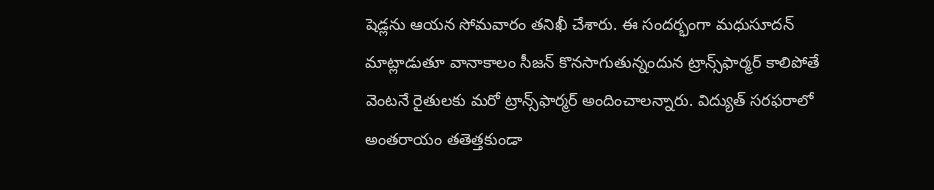షెడ్లను ఆయన సోమవారం తనిఖీ చేశారు. ఈ సందర్భంగా మధుసూదన్‌ మాట్లాడుతూ వానాకాలం సీజన్‌ కొనసాగుతున్నందున ట్రాన్స్‌ఫార్మర్‌ కాలిపోతే వెంటనే రైతులకు మరో ట్రాన్స్‌ఫార్మర్‌ అందించాలన్నారు. విద్యుత్‌ సరఫరాలో అంతరాయం తతెత్తకుండా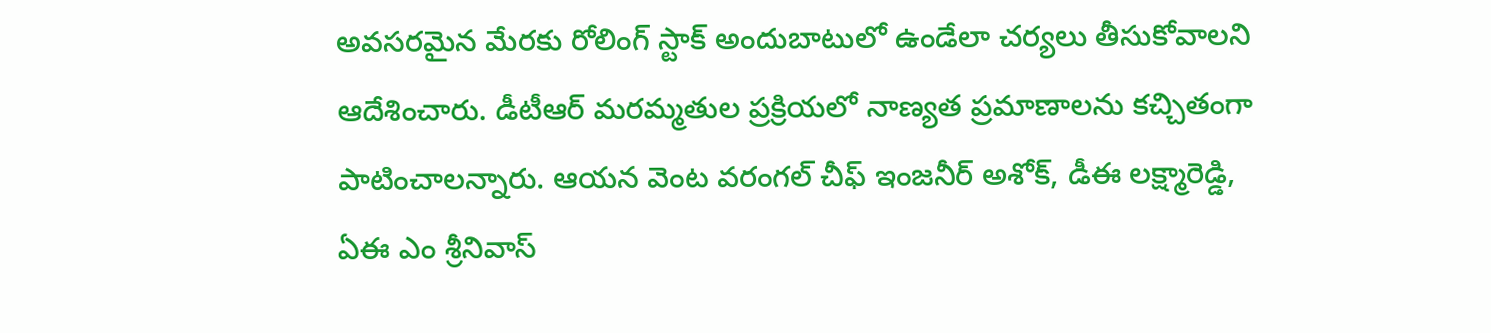అవసరమైన మేరకు రోలింగ్‌ స్టాక్‌ అందుబాటులో ఉండేలా చర్యలు తీసుకోవాలని ఆదేశించారు. డీటీఆర్‌ మరమ్మతుల ప్రక్రియలో నాణ్యత ప్రమాణాలను కచ్చితంగా పాటించాలన్నారు. ఆయన వెంట వరంగల్‌ చీఫ్‌ ఇంజనీర్‌ అశోక్‌, డీఈ లక్ష్మారెడ్డి, ఏఈ ఎం శ్రీనివాస్‌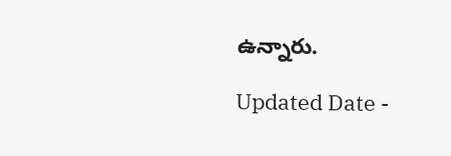ఉన్నారు.

Updated Date -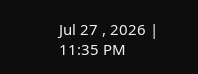Jul 27 , 2026 | 11:35 PM